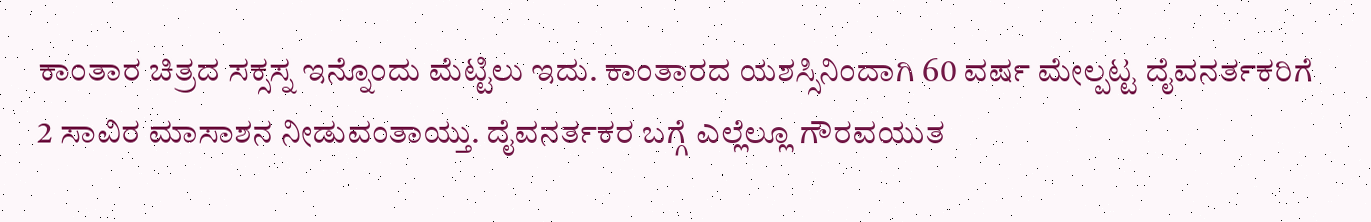ಕಾಂತಾರ ಚಿತ್ರದ ಸಕ್ಸಸ್ನ ಇನ್ನೊಂದು ಮೆಟ್ಟಿಲು ಇದು. ಕಾಂತಾರದ ಯಶಸ್ಸಿನಿಂದಾಗಿ 60 ವರ್ಷ ಮೇಲ್ಪಟ್ಟ ದೈವನರ್ತಕರಿಗೆ 2 ಸಾವಿರ ಮಾಸಾಶನ ನೀಡುವಂತಾಯ್ತು. ದೈವನರ್ತಕರ ಬಗ್ಗೆ ಎಲ್ಲೆಲ್ಲೂ ಗೌರವಯುತ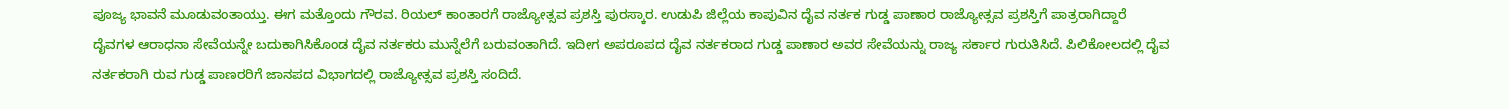ಪೂಜ್ಯ ಭಾವನೆ ಮೂಡುವಂತಾಯ್ತು. ಈಗ ಮತ್ತೊಂದು ಗೌರವ. ರಿಯಲ್ ಕಾಂತಾರಗೆ ರಾಜ್ಯೋತ್ಸವ ಪ್ರಶಸ್ತಿ ಪುರಸ್ಕಾರ. ಉಡುಪಿ ಜಿಲ್ಲೆಯ ಕಾಪುವಿನ ದೈವ ನರ್ತಕ ಗುಡ್ಡ ಪಾಣಾರ ರಾಜ್ಯೋತ್ಸವ ಪ್ರಶಸ್ತಿಗೆ ಪಾತ್ರರಾಗಿದ್ದಾರೆ
ದೈವಗಳ ಆರಾಧನಾ ಸೇವೆಯನ್ನೇ ಬದುಕಾಗಿಸಿಕೊಂಡ ದೈವ ನರ್ತಕರು ಮುನ್ನೆಲೆಗೆ ಬರುವಂತಾಗಿದೆ. ಇದೀಗ ಅಪರೂಪದ ದೈವ ನರ್ತಕರಾದ ಗುಡ್ಡ ಪಾಣಾರ ಅವರ ಸೇವೆಯನ್ನು ರಾಜ್ಯ ಸರ್ಕಾರ ಗುರುತಿಸಿದೆ. ಪಿಲಿಕೋಲದಲ್ಲಿ ದೈವ ನರ್ತಕರಾಗಿ ರುವ ಗುಡ್ಡ ಪಾಣರರಿಗೆ ಜಾನಪದ ವಿಭಾಗದಲ್ಲಿ ರಾಜ್ಯೋತ್ಸವ ಪ್ರಶಸ್ತಿ ಸಂದಿದೆ.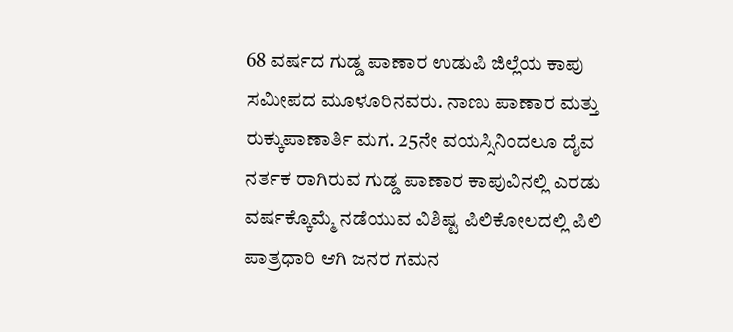68 ವರ್ಷದ ಗುಡ್ಡ ಪಾಣಾರ ಉಡುಪಿ ಜಿಲ್ಲೆಯ ಕಾಪು ಸಮೀಪದ ಮೂಳೂರಿನವರು. ನಾಣು ಪಾಣಾರ ಮತ್ತು ರುಕ್ಕುಪಾಣಾರ್ತಿ ಮಗ. 25ನೇ ವಯಸ್ಸಿನಿಂದಲೂ ದೈವ ನರ್ತಕ ರಾಗಿರುವ ಗುಡ್ಡ ಪಾಣಾರ ಕಾಪುವಿನಲ್ಲಿ ಎರಡು ವರ್ಷಕ್ಕೊಮ್ಮೆ ನಡೆಯುವ ವಿಶಿಷ್ಟ ಪಿಲಿಕೋಲದಲ್ಲಿ ಪಿಲಿ ಪಾತ್ರಧಾರಿ ಆಗಿ ಜನರ ಗಮನ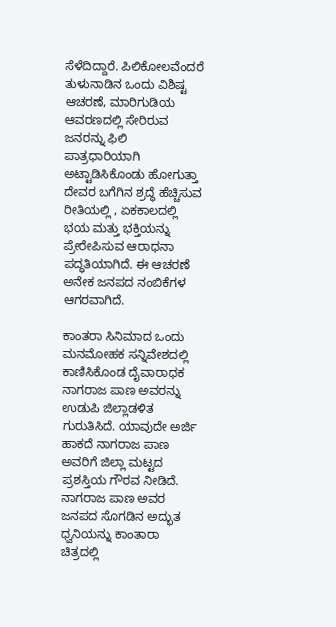ಸೆಳೆದಿದ್ದಾರೆ. ಪಿಲಿಕೋಲವೆಂದರೆ ತುಳುನಾಡಿನ ಒಂದು ವಿಶಿಷ್ಟ ಆಚರಣೆ, ಮಾರಿಗುಡಿಯ ಆವರಣದಲ್ಲಿ ಸೇರಿರುವ ಜನರನ್ನು ಫಿಲಿ ಪಾತ್ರಧಾರಿಯಾಗಿ ಅಟ್ಟಾಡಿಸಿಕೊಂಡು ಹೋಗುತ್ತಾ ದೇವರ ಬಗೆಗಿನ ಶ್ರದ್ಧೆ ಹೆಚ್ಚಿಸುವ ರೀತಿಯಲ್ಲಿ , ಏಕಕಾಲದಲ್ಲಿ ಭಯ ಮತ್ತು ಭಕ್ತಿಯನ್ನು ಪ್ರೇರೇಪಿಸುವ ಆರಾಧನಾ ಪದ್ಧತಿಯಾಗಿದೆ. ಈ ಆಚರಣೆ ಅನೇಕ ಜನಪದ ನಂಬಿಕೆಗಳ ಆಗರವಾಗಿದೆ.

ಕಾಂತರಾ ಸಿನಿಮಾದ ಒಂದು ಮನಮೋಹಕ ಸನ್ನಿವೇಶದಲ್ಲಿ ಕಾಣಿಸಿಕೊಂಡ ದೈವಾರಾಧಕ ನಾಗರಾಜ ಪಾಣ ಅವರನ್ನು ಉಡುಪಿ ಜಿಲ್ಲಾಡಳಿತ ಗುರುತಿಸಿದೆ. ಯಾವುದೇ ಅರ್ಜಿ ಹಾಕದೆ ನಾಗರಾಜ ಪಾಣ ಅವರಿಗೆ ಜಿಲ್ಲಾ ಮಟ್ಟದ ಪ್ರಶಸ್ತಿಯ ಗೌರವ ನೀಡಿದೆ. ನಾಗರಾಜ ಪಾಣ ಅವರ ಜನಪದ ಸೊಗಡಿನ ಅದ್ಭುತ ಧ್ವನಿಯನ್ನು ಕಾಂತಾರಾ ಚಿತ್ರದಲ್ಲಿ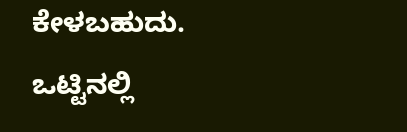ಕೇಳಬಹುದು.
ಒಟ್ಟಿನಲ್ಲಿ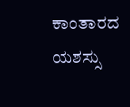ಕಾಂತಾರದ ಯಶಸ್ಸು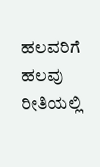ಹಲವರಿಗೆ ಹಲವು ರೀತಿಯಲ್ಲಿ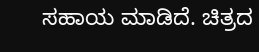ಸಹಾಯ ಮಾಡಿದೆ. ಚಿತ್ರದ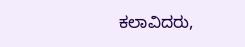ಕಲಾವಿದರು,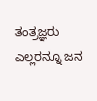ತಂತ್ರಜ್ಞರು ಎಲ್ಲರನ್ನೂ ಜನ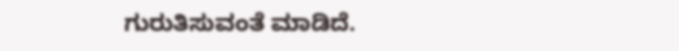ಗುರುತಿಸುವಂತೆ ಮಾಡಿದೆ.